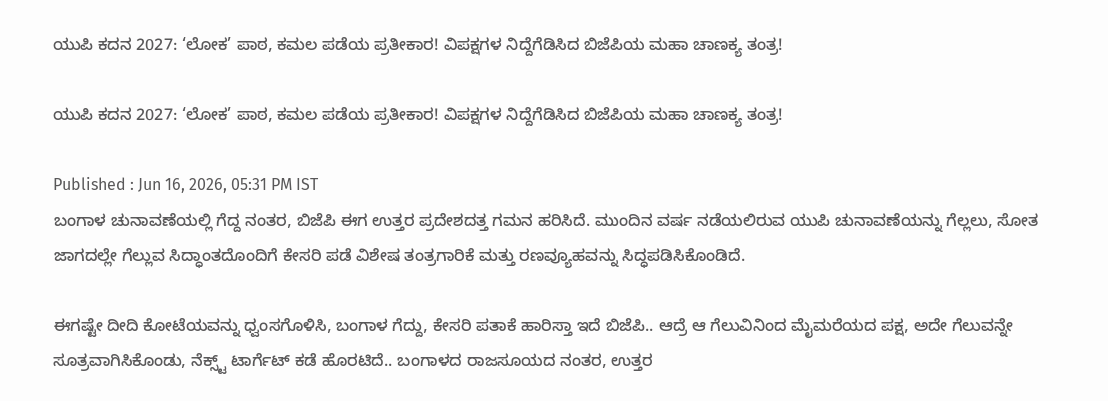ಯುಪಿ ಕದನ 2027: ‘ಲೋಕ’ ಪಾಠ, ಕಮಲ ಪಡೆಯ ಪ್ರತೀಕಾರ! ವಿಪಕ್ಷಗಳ ನಿದ್ದೆಗೆಡಿಸಿದ ಬಿಜೆಪಿಯ ಮಹಾ ಚಾಣಕ್ಯ ತಂತ್ರ!

ಯುಪಿ ಕದನ 2027: ‘ಲೋಕ’ ಪಾಠ, ಕಮಲ ಪಡೆಯ ಪ್ರತೀಕಾರ! ವಿಪಕ್ಷಗಳ ನಿದ್ದೆಗೆಡಿಸಿದ ಬಿಜೆಪಿಯ ಮಹಾ ಚಾಣಕ್ಯ ತಂತ್ರ!

Published : Jun 16, 2026, 05:31 PM IST
ಬಂಗಾಳ ಚುನಾವಣೆಯಲ್ಲಿ ಗೆದ್ದ ನಂತರ, ಬಿಜೆಪಿ ಈಗ ಉತ್ತರ ಪ್ರದೇಶದತ್ತ ಗಮನ ಹರಿಸಿದೆ. ಮುಂದಿನ ವರ್ಷ ನಡೆಯಲಿರುವ ಯುಪಿ ಚುನಾವಣೆಯನ್ನು ಗೆಲ್ಲಲು, ಸೋತ ಜಾಗದಲ್ಲೇ ಗೆಲ್ಲುವ ಸಿದ್ಧಾಂತದೊಂದಿಗೆ ಕೇಸರಿ ಪಡೆ ವಿಶೇಷ ತಂತ್ರಗಾರಿಕೆ ಮತ್ತು ರಣವ್ಯೂಹವನ್ನು ಸಿದ್ಧಪಡಿಸಿಕೊಂಡಿದೆ.

ಈಗಷ್ಟೇ ದೀದಿ ಕೋಟೆಯವನ್ನು ಧ್ವಂಸಗೊಳಿಸಿ, ಬಂಗಾಳ ಗೆದ್ದು, ಕೇಸರಿ ಪತಾಕೆ ಹಾರಿಸ್ತಾ ಇದೆ ಬಿಜೆಪಿ.. ಆದ್ರೆ ಆ ಗೆಲುವಿನಿಂದ ಮೈಮರೆಯದ ಪಕ್ಷ, ಅದೇ ಗೆಲುವನ್ನೇ ಸೂತ್ರವಾಗಿಸಿಕೊಂಡು, ನೆಕ್ಸ್ಟ್ ಟಾರ್ಗೆಟ್ ಕಡೆ ಹೊರಟಿದೆ.. ಬಂಗಾಳದ ರಾಜಸೂಯದ ನಂತರ, ಉತ್ತರ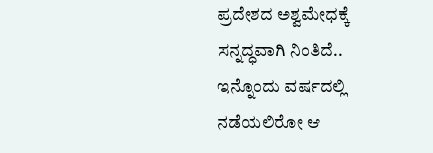ಪ್ರದೇಶದ ಅಶ್ವಮೇಧಕ್ಕೆ ಸನ್ನದ್ಧವಾಗಿ ನಿಂತಿದೆ.. ಇನ್ನೊಂದು ವರ್ಷದಲ್ಲಿ ನಡೆಯಲಿರೋ ಆ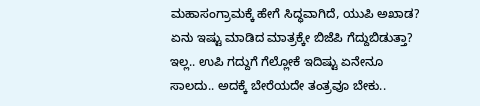ಮಹಾಸಂಗ್ರಾಮಕ್ಕೆ ಹೇಗೆ ಸಿದ್ಧವಾಗಿದೆ, ಯುಪಿ ಅಖಾಡ? ಏನು ಇಷ್ಟು ಮಾಡಿದ ಮಾತ್ರಕ್ಕೇ ಬಿಜೆಪಿ ಗೆದ್ದುಬಿಡುತ್ತಾ? ಇಲ್ಲ.. ಉಪಿ ಗದ್ದುಗೆ ಗೆಲ್ಲೋಕೆ ಇದಿಷ್ಟು ಏನೇನೂ ಸಾಲದು.. ಅದಕ್ಕೆ ಬೇರೆಯದೇ ತಂತ್ರವೂ ಬೇಕು..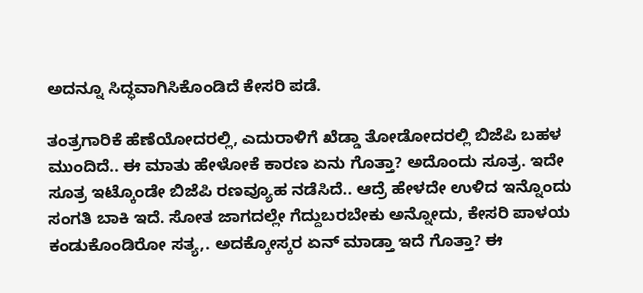ಅದನ್ನೂ ಸಿದ್ಧವಾಗಿಸಿಕೊಂಡಿದೆ ಕೇಸರಿ ಪಡೆ.

ತಂತ್ರಗಾರಿಕೆ ಹೆಣೆಯೋದರಲ್ಲಿ, ಎದುರಾಳಿಗೆ ಖೆಡ್ಡಾ ತೋಡೋದರಲ್ಲಿ ಬಿಜೆಪಿ ಬಹಳ ಮುಂದಿದೆ.. ಈ ಮಾತು ಹೇಳೋಕೆ ಕಾರಣ ಏನು ಗೊತ್ತಾ? ಅದೊಂದು ಸೂತ್ರ. ಇದೇ ಸೂತ್ರ ಇಟ್ಕೊಂಡೇ ಬಿಜೆಪಿ ರಣವ್ಯೂಹ ನಡೆಸಿದೆ.. ಆದ್ರೆ ಹೇಳದೇ ಉಳಿದ ಇನ್ನೊಂದು ಸಂಗತಿ ಬಾಕಿ ಇದೆ. ಸೋತ ಜಾಗದಲ್ಲೇ ಗೆದ್ದುಬರಬೇಕು ಅನ್ನೋದು, ಕೇಸರಿ ಪಾಳಯ ಕಂಡುಕೊಂಡಿರೋ ಸತ್ಯ,. ಅದಕ್ಕೋಸ್ಕರ ಏನ್ ಮಾಡ್ತಾ ಇದೆ ಗೊತ್ತಾ? ಈ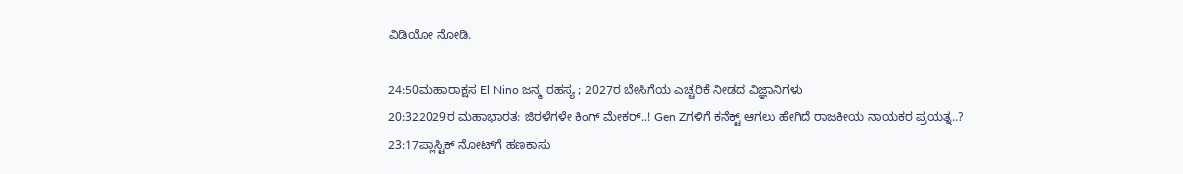ವಿಡಿಯೋ ನೋಡಿ.

24:50ಮಹಾರಾಕ್ಷಸ El Nino ಜನ್ಮ ರಹಸ್ಯ ; 2027ರ ಬೇಸಿಗೆಯ ಎಚ್ಚರಿಕೆ ನೀಡದ ವಿಜ್ಞಾನಿಗಳು
20:322029ರ ಮಹಾಭಾರತ: ಜಿರಳೆಗಳೇ ಕಿಂಗ್ ಮೇಕರ್..! Gen Zಗಳಿಗೆ ಕನೆಕ್ಟ್ ಆಗಲು ಹೇಗಿದೆ ರಾಜಕೀಯ ನಾಯಕರ ಪ್ರಯತ್ನ..?
23:17ಪ್ಲಾಸ್ಟಿಕ್ ನೋಟ್‌ಗೆ ಹಣಕಾಸು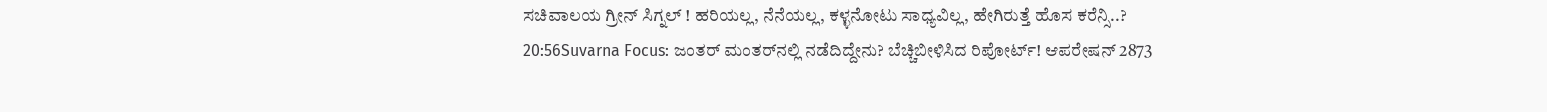ಸಚಿವಾಲಯ ಗ್ರೀನ್ ಸಿಗ್ನಲ್ ! ಹರಿಯಲ್ಲ, ನೆನೆಯಲ್ಲ, ಕಳ್ಳನೋಟು ಸಾಧ್ಯವಿಲ್ಲ, ಹೇಗಿರುತ್ತೆ ಹೊಸ ಕರೆನ್ಸಿ..?
20:56Suvarna Focus: ಜಂತರ್ ಮಂತರ್‌ನಲ್ಲಿ ನಡೆದಿದ್ದೇನು? ಬೆಚ್ಚಿಬೀಳಿಸಿದ ರಿಪೋರ್ಟ್! ಆಪರೇಷನ್ 2873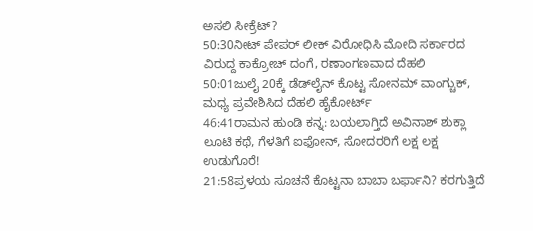ಅಸಲಿ ಸೀಕ್ರೆಟ್?
50:30ನೀಟ್ ಪೇಪರ್ ಲೀಕ್ ವಿರೋಧಿಸಿ ಮೋದಿ ಸರ್ಕಾರದ ವಿರುದ್ದ ಕಾಕ್ರೋಚ್ ದಂಗೆ, ರಣಾಂಗಣವಾದ ದೆಹಲಿ
50:01ಜುಲೈ 20ಕ್ಕೆ ಡೆಡ್‌ಲೈನ್ ಕೊಟ್ಟ ಸೋನಮ್ ವಾಂಗ್ಚುಕ್, ಮಧ್ಯ ಪ್ರವೇಶಿಸಿದ ದೆಹಲಿ ಹೈಕೋರ್ಟ್
46:41ರಾಮನ ಹುಂಡಿ ಕನ್ನ: ಬಯಲಾಗ್ತಿದೆ ಅವಿನಾಶ್ ಶುಕ್ಲಾ ಲೂಟಿ ಕಥೆ, ಗೆಳತಿಗೆ ಐಫೋನ್, ಸೋದರರಿಗೆ ಲಕ್ಷ ಲಕ್ಷ ಉಡುಗೊರೆ!
21:58ಪ್ರಳಯ ಸೂಚನೆ ಕೊಟ್ಟನಾ ಬಾಬಾ ಬರ್ಫಾನಿ? ಕರಗುತ್ತಿದೆ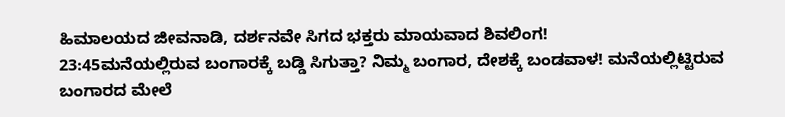ಹಿಮಾಲಯದ ಜೀವನಾಡಿ, ದರ್ಶನವೇ ಸಿಗದ ಭಕ್ತರು ಮಾಯವಾದ ಶಿವಲಿಂಗ!
23:45ಮನೆಯಲ್ಲಿರುವ ಬಂಗಾರಕ್ಕೆ ಬಡ್ಡಿ ಸಿಗುತ್ತಾ? ನಿಮ್ಮ ಬಂಗಾರ, ದೇಶಕ್ಕೆ ಬಂಡವಾಳ! ಮನೆಯಲ್ಲಿಟ್ಟಿರುವ ಬಂಗಾರದ ಮೇಲೆ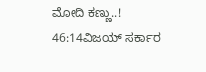ಮೋದಿ ಕಣ್ಣು..!
46:14ವಿಜಯ್ ಸರ್ಕಾರ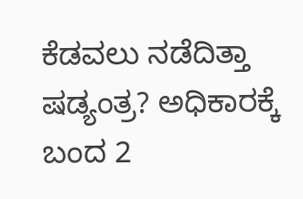ಕೆಡವಲು ನಡೆದಿತ್ತಾ ಷಡ್ಯಂತ್ರ? ಅಧಿಕಾರಕ್ಕೆ ಬಂದ 2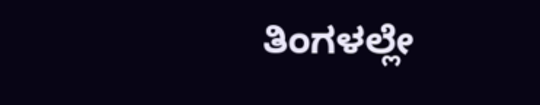ತಿಂಗಳಲ್ಲೇ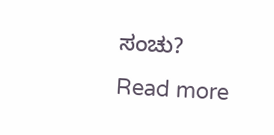ಸಂಚು?
Read more